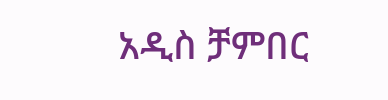አዲስ ቻምበር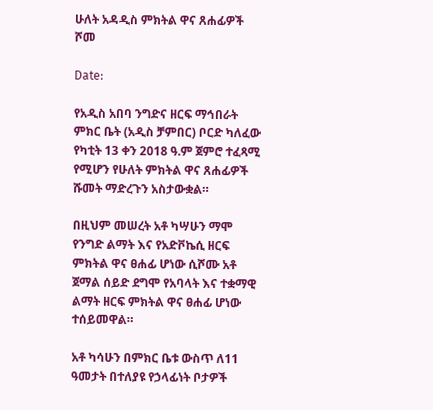ሁለት አዳዲስ ምክትል ዋና ጸሐፊዎች ሾመ

Date:

የአዲስ አበባ ንግድና ዘርፍ ማኅበራት ምክር ቤት (አዲስ ቻምበር) ቦርድ ካለፈው የካቲት 13 ቀን 2018 ዓ.ም ጀምሮ ተፈጻሚ የሚሆን የሁለት ምክትል ዋና ጸሐፊዎች ሹመት ማድረጉን አስታውቋል።

በዚህም መሠረት አቶ ካሣሁን ማሞ የንግድ ልማት እና የአድቮኬሲ ዘርፍ ምክትል ዋና ፀሐፊ ሆነው ሲሾሙ አቶ ጀማል ሰይድ ደግሞ የአባላት እና ተቋማዊ ልማት ዘርፍ ምክትል ዋና ፀሐፊ ሆነው ተሰይመዋል።

አቶ ካሳሁን በምክር ቤቱ ውስጥ ለ11 ዓመታት በተለያዩ የኃላፊነት ቦታዎች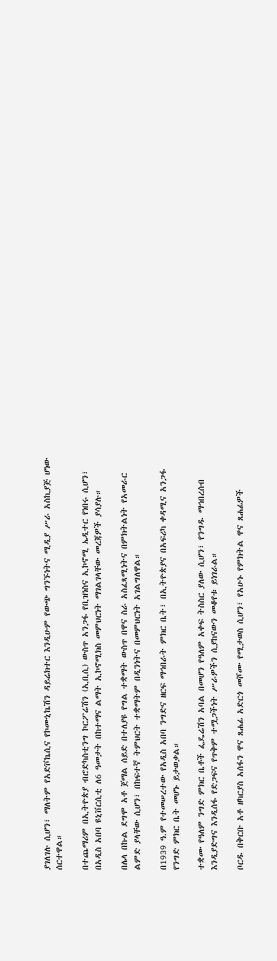ያገለገሉ ሲሆን፣ ማለትም የአድቮኬሲና የኮሙኒኬሽን ዳይሬክተር እንዲሁም የውጭ ግንኙነትና ሚዲያ ሥራ አስኪያጅ ሆነው ሰርተዋል።

በተጨማሪም በኢትዮጵያ ብሮድካስቲንግ ኮርፖሬሽን (ኢቢሲ) ውስጥ አንጋፋ የቢዝነስና ኢኮኖሚ ኤዲተር የነበሩ ሲሆን፣ በአዲስ አበባ ዩኒቨርሲቲ ለ6 ዓመታት በከተማና ልማት ኢኮኖሚክስ መምህርነት ማገልገላቸው መረጃዎች ያሳያሉ።

በሌላ በኩል ደግሞ አቶ ጀማል ሰይድ በተለያዩ የግል ተቋማት ውስጥ በዋና ስራ አስፈጻሚነትና በምክትልነት የአመራር ልምድ ያላቸው ሲሆን፣ በከፍተኛ ትምህርት ተቋማትም በዲንነትና በመምህርነት አገልግለዋል።

በ1939 ዓ.ም የተመሠረተው የአዲስ አበባ ንግድና ዘርፍ ማኅበራት ምክር ቤት፣ በኢትዮጵያና በአፍሪካ ቀዳሚና አንጋፋ የንግድ ምክር ቤት መሆኑ ይታወቃል።

ተቋሙ የዓለም ንግድ ምክር ቤቶች ፌዴሬሽን አባል በመሆን የዓለም አቀፍ ትስስር ያለው ሲሆን፣ የንግዱ ማኅበረሰብ እንዲያድግና እንዲሰፋ የድጋፍና የጥቅም ተሟጋችነት ሥራዎችን ሲያከናውን መቆየቱ ይነገራል።

ቦርዱ በቅርቡ አቶ ዘካርያስ አሰፋን ዋና ጸሐፊ አድርጎ መሾሙ የሚታወስ ሲሆን፣ የአሁኑ የምክትል ዋና ጸሐፊዎች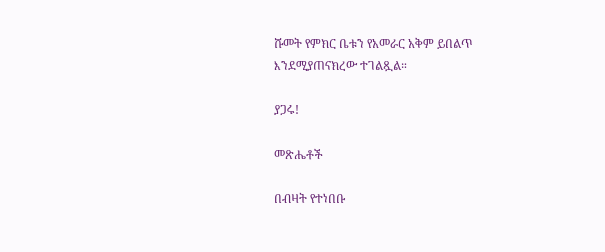ሹመት የምክር ቤቱን የአመራር አቅም ይበልጥ እንደሚያጠናክረው ተገልጿል።

ያጋሩ!

መጽሔቶች

በብዛት የተነበቡ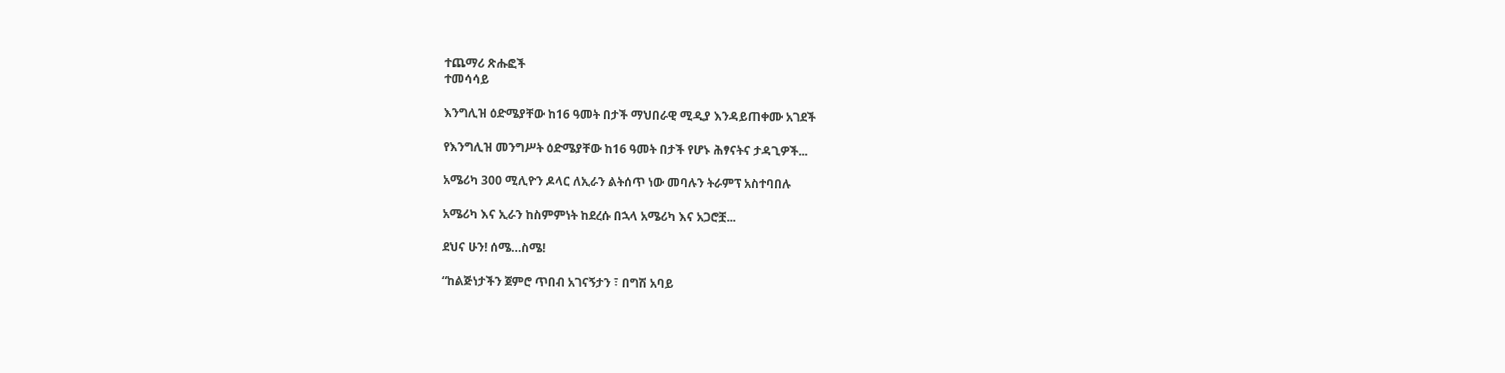ተጨማሪ ጽሑፎች
ተመሳሳይ

እንግሊዝ ዕድሜያቸው ከ16 ዓመት በታች ማህበራዊ ሚዲያ እንዳይጠቀሙ አገደች

የእንግሊዝ መንግሥት ዕድሜያቸው ከ16 ዓመት በታች የሆኑ ሕፃናትና ታዳጊዎች...

አሜሪካ 300 ሚሊዮን ዶላር ለኢራን ልትሰጥ ነው መባሉን ትራምፕ አስተባበሉ

አሜሪካ እና ኢራን ከስምምነት ከደረሱ በኋላ አሜሪካ እና አጋሮቿ...

ደህና ሁን! ሰሜ…ስሜ!

“ከልጅነታችን ጀምሮ ጥበብ አገናኝታን ፣ በግሽ አባይ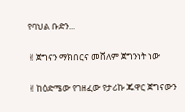የባህል ቡድን...

✌ጀግናን ማክበርና መሸለም ጀግንነት ነው

✌ከዕድሜው የገዘፈው የታሪኩ ጁዋር ጀግናውን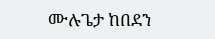ሙሉጌታ ከበደን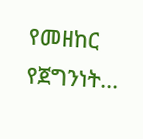የመዘከር የጀግንነት...